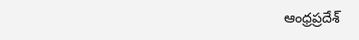ఆంధ్రప్రదేశ్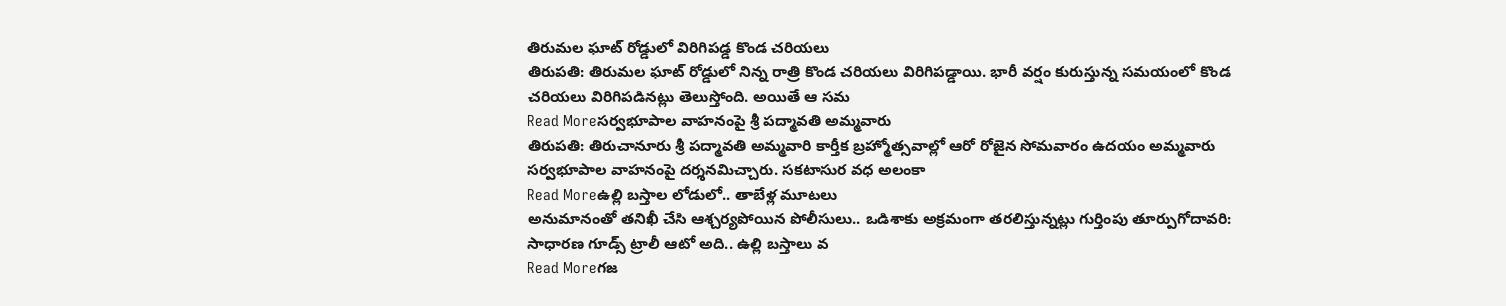తిరుమల ఘాట్ రోడ్డులో విరిగిపడ్డ కొండ చరియలు
తిరుపతి: తిరుమల ఘాట్ రోడ్డులో నిన్న రాత్రి కొండ చరియలు విరిగిపడ్డాయి. భారీ వర్షం కురుస్తున్న సమయంలో కొండ చరియలు విరిగిపడినట్లు తెలుస్తోంది. అయితే ఆ సమ
Read Moreసర్వభూపాల వాహనంపై శ్రీ పద్మావతి అమ్మవారు
తిరుపతి: తిరుచానూరు శ్రీ పద్మావతి అమ్మవారి కార్తీక బ్రహ్మోత్సవాల్లో ఆరో రోజైన సోమవారం ఉదయం అమ్మవారు సర్వభూపాల వాహనంపై దర్శనమిచ్చారు. సకటాసుర వధ అలంకా
Read Moreఉల్లి బస్తాల లోడులో.. తాబేళ్ల మూటలు
అనుమానంతో తనిఖీ చేసి ఆశ్చర్యపోయిన పోలీసులు.. ఒడిశాకు అక్రమంగా తరలిస్తున్నట్లు గుర్తింపు తూర్పుగోదావరి: సాధారణ గూడ్స్ ట్రాలీ ఆటో అది.. ఉల్లి బస్తాలు వ
Read Moreగజ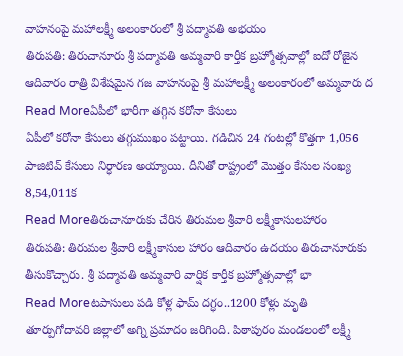వాహనంపై మహాలక్ష్మీ అలంకారంలో శ్రీ పద్మావతి అభయం
తిరుపతి: తిరుచానూరు శ్రీ పద్మావతి అమ్మవారి కార్తీక బ్రహ్మోత్సవాల్లో ఐదో రోజైన ఆదివారం రాత్రి విశేషమైన గజ వాహనంపై శ్రీ మహాలక్ష్మీ అలంకారంలో అమ్మవారు ద
Read Moreఏపీలో భారీగా తగ్గిన కరోనా కేసులు
ఏపీలో కరోనా కేసులు తగ్గుముఖం పట్టాయి. గడిచిన 24 గంటల్లో కొత్తగా 1,056 పాజిటివ్ కేసులు నిర్ధారణ అయ్యాయి. దీనితో రాష్ట్రంలో మొత్తం కేసుల సంఖ్య 8,54,011క
Read Moreతిరుచానూరుకు చేరిన తిరుమల శ్రీవారి లక్ష్మీకాసులహారం
తిరుపతి: తిరుమల శ్రీవారి లక్ష్మీకాసుల హారం ఆదివారం ఉదయం తిరుచానూరుకు తీసుకొచ్చారు. శ్రీ పద్మావతి అమ్మవారి వార్షిక కార్తీక బ్రహ్మోత్సవాల్లో భా
Read Moreటపాసులు పడి కోళ్ల ఫామ్ దగ్ధం..1200 కోళ్లు మృతి
తూర్పుగోదావరి జిల్లాలో అగ్ని ప్రమాదం జరిగింది. పిఠాపురం మండలంలో లక్ష్మీ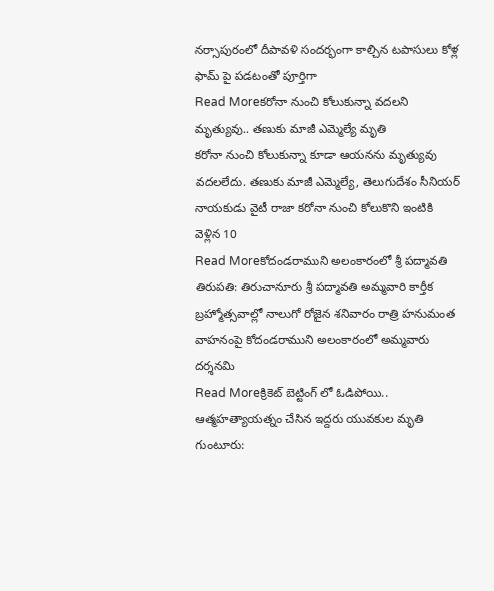నర్సాపురంలో దీపావళి సందర్భంగా కాల్చిన టపాసులు కోళ్ల ఫామ్ పై పడటంతో పూర్తిగా
Read Moreకరోనా నుంచి కోలుకున్నా వదలని మృత్యువు.. తణుకు మాజీ ఎమ్మెల్యే మృతి
కరోనా నుంచి కోలుకున్నా కూడా ఆయనను మృత్యువు వదలలేదు. తణుకు మాజీ ఎమ్మెల్యే, తెలుగుదేశం సీనియర్ నాయకుడు వైటీ రాజా కరోనా నుంచి కోలుకొని ఇంటికి వెళ్లిన 10
Read Moreకోదండరాముని అలంకారంలో శ్రీ పద్మావతి
తిరుపతి: తిరుచానూరు శ్రీ పద్మావతి అమ్మవారి కార్తీక బ్రహ్మోత్సవాల్లో నాలుగో రోజైన శనివారం రాత్రి హనుమంత వాహనంపై కోదండరాముని అలంకారంలో అమ్మవారు దర్శనమి
Read Moreక్రికెట్ బెట్టింగ్ లో ఓడిపోయి.. ఆత్మహత్యాయత్నం చేసిన ఇద్దరు యువకుల మృతి
గుంటూరు: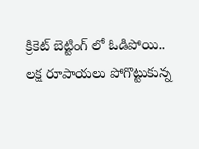క్రికెట్ బెట్టింగ్ లో ఓడిపోయి.. లక్ష రూపాయలు పోగొట్టుకున్న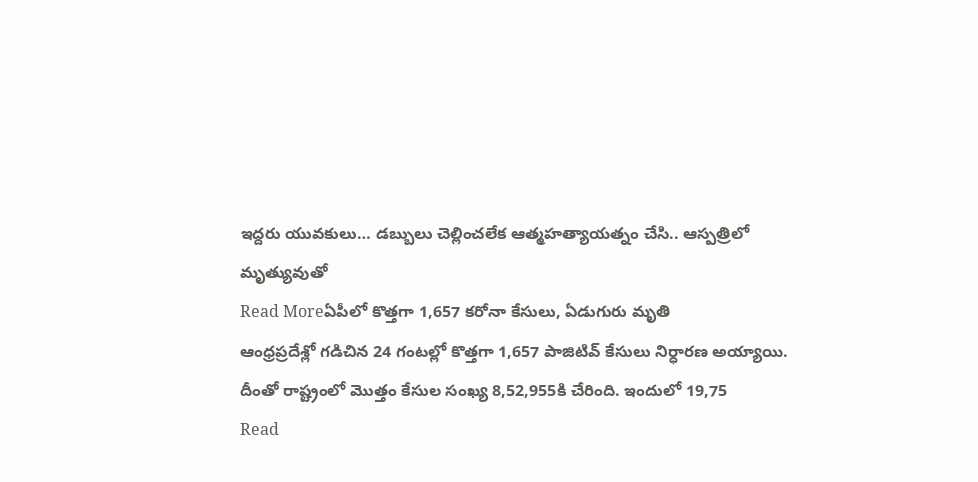ఇద్దరు యువకులు… డబ్బులు చెల్లించలేక ఆత్మహత్యాయత్నం చేసి.. ఆస్పత్రిలో మృత్యువుతో
Read Moreఏపీలో కొత్తగా 1,657 కరోనా కేసులు, ఏడుగురు మృతి
ఆంధ్రప్రదేశ్లో గడిచిన 24 గంటల్లో కొత్తగా 1,657 పాజిటివ్ కేసులు నిర్ధారణ అయ్యాయి. దీంతో రాష్ట్రంలో మొత్తం కేసుల సంఖ్య 8,52,955కి చేరింది. ఇందులో 19,75
Read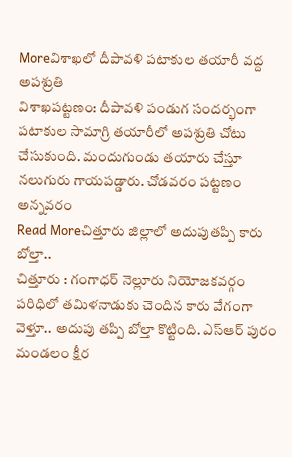Moreవిశాఖలో దీపావళి పటాకుల తయారీ వద్ద అపశ్రుతి
విశాఖపట్టణం: దీపావళి పండుగ సందర్భంగా పటాకుల సామాగ్రి తయారీలో అపశ్రుతి చోటు చేసుకుంది. మందుగుండు తయారు చేస్తూ నలుగురు గాయపడ్డారు. చోడవరం పట్టణం అన్నవరం
Read Moreచిత్తూరు జిల్లాలో అదుపుతప్పి కారు బోల్తా..
చిత్తూరు : గంగాధర్ నెల్లూరు నియోజకవర్గం పరిధిలో తమిళనాడుకు చెందిన కారు వేగంగా వెళ్తూ.. అదుపు తప్పి బోల్తా కొట్టింది. ఎస్ఆర్ పురం మండలం క్షీర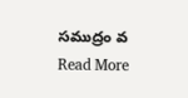సముద్రం వ
Read More